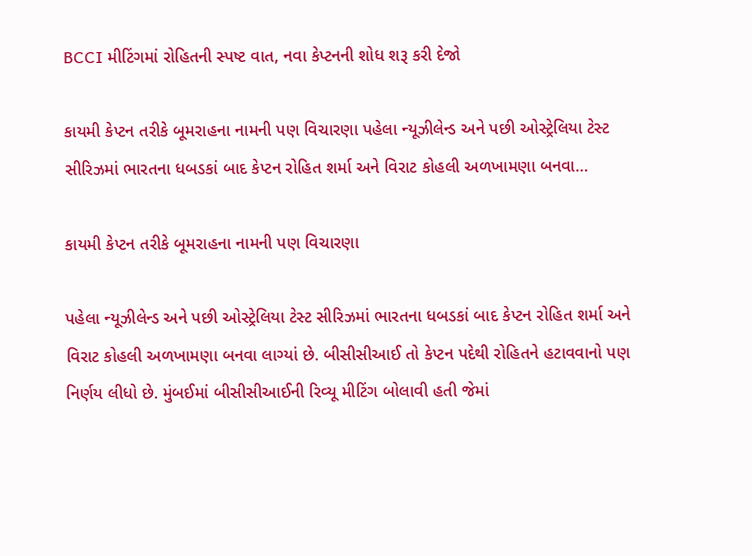BCCI મીટિંગમાં રોહિતની સ્પષ્ટ વાત, નવા કેપ્ટનની શોધ શરૂ કરી દેજો

કાયમી કેપ્ટન તરીકે બૂમરાહના નામની પણ વિચારણા પહેલા ન્યૂઝીલેન્ડ અને પછી ઓસ્ટ્રેલિયા ટેસ્ટ સીરિઝમાં ભારતના ધબડકાં બાદ કેપ્ટન રોહિત શર્મા અને વિરાટ કોહલી અળખામણા બનવા…

કાયમી કેપ્ટન તરીકે બૂમરાહના નામની પણ વિચારણા

પહેલા ન્યૂઝીલેન્ડ અને પછી ઓસ્ટ્રેલિયા ટેસ્ટ સીરિઝમાં ભારતના ધબડકાં બાદ કેપ્ટન રોહિત શર્મા અને વિરાટ કોહલી અળખામણા બનવા લાગ્યાં છે. બીસીસીઆઈ તો કેપ્ટન પદેથી રોહિતને હટાવવાનો પણ નિર્ણય લીધો છે. મુંબઈમાં બીસીસીઆઈની રિવ્યૂ મીટિંગ બોલાવી હતી જેમાં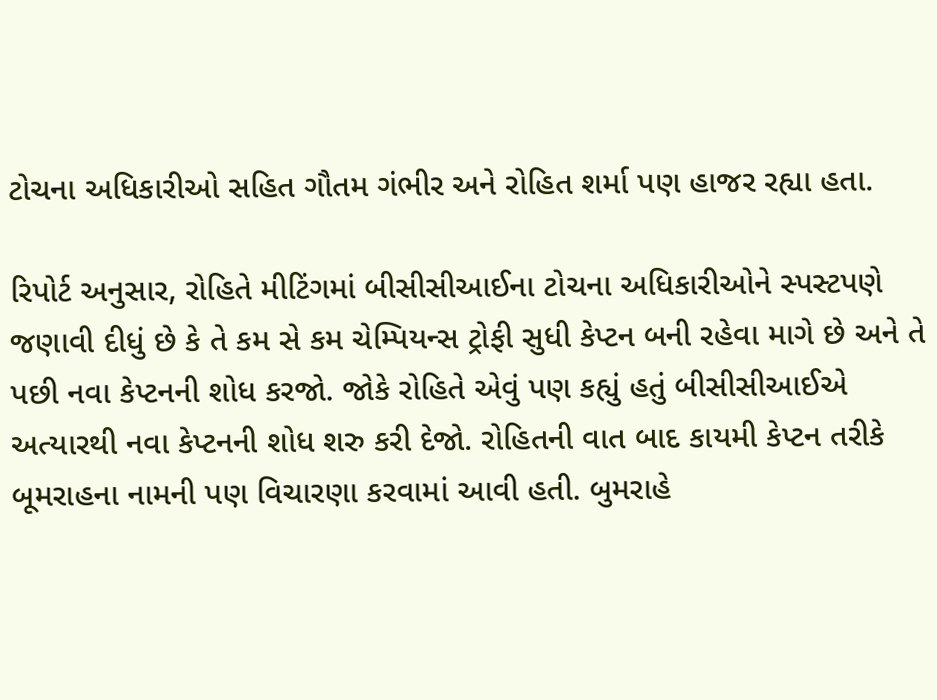ટોચના અધિકારીઓ સહિત ગૌતમ ગંભીર અને રોહિત શર્મા પણ હાજર રહ્યા હતા.

રિપોર્ટ અનુસાર, રોહિતે મીટિંગમાં બીસીસીઆઈના ટોચના અધિકારીઓને સ્પસ્ટપણે જણાવી દીધું છે કે તે કમ સે કમ ચેમ્પિયન્સ ટ્રોફી સુધી કેપ્ટન બની રહેવા માગે છે અને તે પછી નવા કેપ્ટનની શોધ કરજો. જોકે રોહિતે એવું પણ કહ્યું હતું બીસીસીઆઈએ અત્યારથી નવા કેપ્ટનની શોધ શરુ કરી દેજો. રોહિતની વાત બાદ કાયમી કેપ્ટન તરીકે બૂમરાહના નામની પણ વિચારણા કરવામાં આવી હતી. બુમરાહે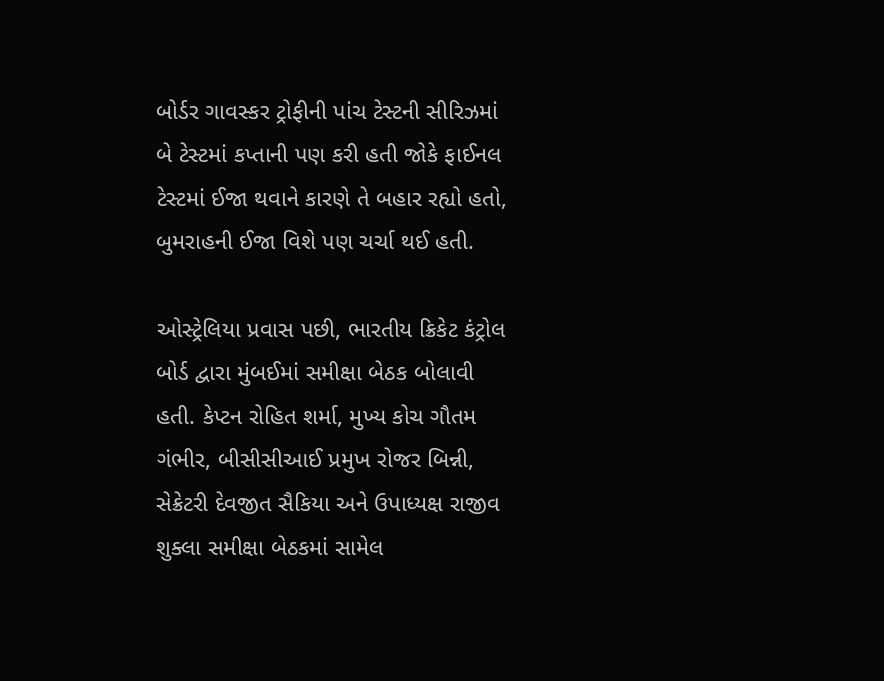બોર્ડર ગાવસ્કર ટ્રોફીની પાંચ ટેસ્ટની સીરિઝમાં બે ટેસ્ટમાં કપ્તાની પણ કરી હતી જોકે ફાઈનલ ટેસ્ટમાં ઈજા થવાને કારણે તે બહાર રહ્યો હતો, બુમરાહની ઈજા વિશે પણ ચર્ચા થઈ હતી.

ઓસ્ટ્રેલિયા પ્રવાસ પછી, ભારતીય ક્રિકેટ કંટ્રોલ બોર્ડ દ્વારા મુંબઈમાં સમીક્ષા બેઠક બોલાવી હતી. કેપ્ટન રોહિત શર્મા, મુખ્ય કોચ ગૌતમ ગંભીર, બીસીસીઆઈ પ્રમુખ રોજર બિન્ની, સેક્રેટરી દેવજીત સૈકિયા અને ઉપાધ્યક્ષ રાજીવ શુક્લા સમીક્ષા બેઠકમાં સામેલ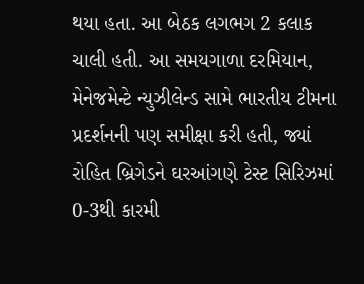થયા હતા. આ બેઠક લગભગ 2 કલાક ચાલી હતી. આ સમયગાળા દરમિયાન, મેનેજમેન્ટે ન્યુઝીલેન્ડ સામે ભારતીય ટીમના પ્રદર્શનની પણ સમીક્ષા કરી હતી, જ્યાં રોહિત બ્રિગેડને ઘરઆંગણે ટેસ્ટ સિરિઝમાં 0-3થી કારમી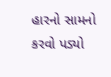હારનો સામનો કરવો પડ્યો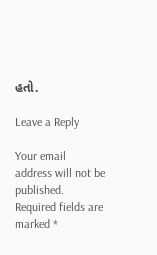હતો.

Leave a Reply

Your email address will not be published. Required fields are marked *